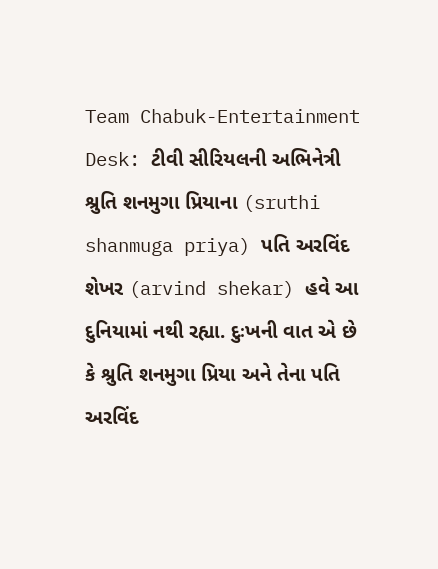Team Chabuk-Entertainment Desk: ટીવી સીરિયલની અભિનેત્રી શ્રુતિ શનમુગા પ્રિયાના (sruthi shanmuga priya) પતિ અરવિંદ શેખર (arvind shekar) હવે આ દુનિયામાં નથી રહ્યા. દુઃખની વાત એ છે કે શ્રુતિ શનમુગા પ્રિયા અને તેના પતિ અરવિંદ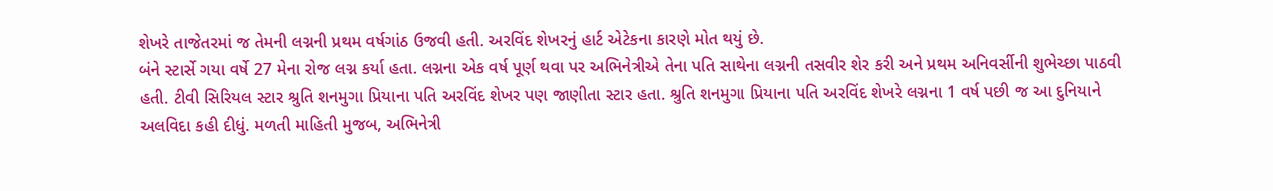શેખરે તાજેતરમાં જ તેમની લગ્નની પ્રથમ વર્ષગાંઠ ઉજવી હતી. અરવિંદ શેખરનું હાર્ટ એટેકના કારણે મોત થયું છે.
બંને સ્ટાર્સે ગયા વર્ષે 27 મેના રોજ લગ્ન કર્યા હતા. લગ્નના એક વર્ષ પૂર્ણ થવા પર અભિનેત્રીએ તેના પતિ સાથેના લગ્નની તસવીર શેર કરી અને પ્રથમ અનિવર્સીની શુભેચ્છા પાઠવી હતી. ટીવી સિરિયલ સ્ટાર શ્રુતિ શનમુગા પ્રિયાના પતિ અરવિંદ શેખર પણ જાણીતા સ્ટાર હતા. શ્રુતિ શનમુગા પ્રિયાના પતિ અરવિંદ શેખરે લગ્નના 1 વર્ષ પછી જ આ દુનિયાને અલવિદા કહી દીધું. મળતી માહિતી મુજબ, અભિનેત્રી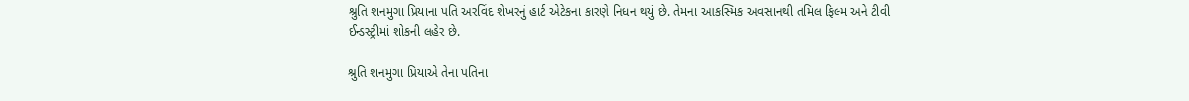શ્રુતિ શનમુગા પ્રિયાના પતિ અરવિંદ શેખરનું હાર્ટ એટેકના કારણે નિધન થયું છે. તેમના આકસ્મિક અવસાનથી તમિલ ફિલ્મ અને ટીવી ઈન્ડસ્ટ્રીમાં શોકની લહેર છે.

શ્રુતિ શનમુગા પ્રિયાએ તેના પતિના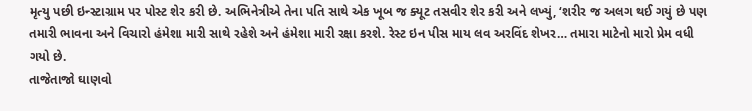મૃત્યુ પછી ઇન્સ્ટાગ્રામ પર પોસ્ટ શેર કરી છે. અભિનેત્રીએ તેના પતિ સાથે એક ખૂબ જ ક્યૂટ તસવીર શેર કરી અને લખ્યું, ‘શરીર જ અલગ થઈ ગયું છે પણ તમારી ભાવના અને વિચારો હંમેશા મારી સાથે રહેશે અને હંમેશા મારી રક્ષા કરશે. રેસ્ટ ઇન પીસ માય લવ અરવિંદ શેખર… તમારા માટેનો મારો પ્રેમ વધી ગયો છે.
તાજેતાજો ઘાણવો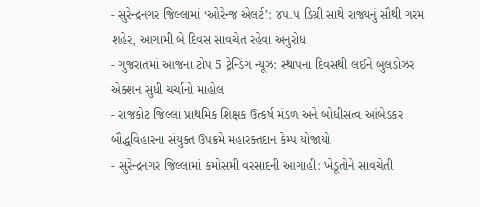- સુરેન્દ્રનગર જિલ્લામાં ‘ઓરેન્જ એલર્ટ’: ૪૫.૫ ડિગ્રી સાથે રાજ્યનું સૌથી ગરમ શહેર, આગામી બે દિવસ સાવચેત રહેવા અનુરોધ
- ગુજરાતમાં આજના ટોપ 5 ટ્રેન્ડિંગ ન્યૂઝ: સ્થાપના દિવસથી લઈને બુલડોઝર એક્શન સુધી ચર્ચાનો માહોલ
- રાજકોટ જિલ્લા પ્રાથમિક શિક્ષક ઉત્કર્ષ મંડળ અને બોધીસત્વ આંબેડકર બૌદ્ધવિહારના સંયુક્ત ઉપક્રમે મહારક્તદાન કેમ્પ યોજાયો
- સુરેન્દ્રનગર જિલ્લામાં કમોસમી વરસાદની આગાહી: ખેડૂતોને સાવચેતી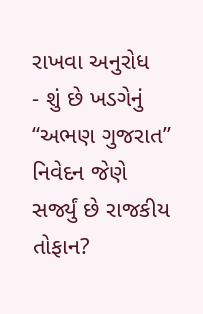રાખવા અનુરોધ
- શું છે ખડગેનું “અભણ ગુજરાત” નિવેદન જેણે સર્જ્યું છે રાજકીય તોફાન?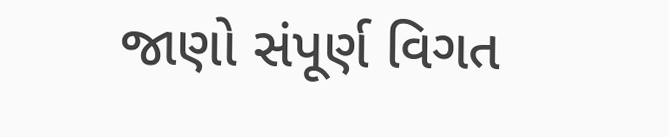જાણો સંપૂર્ણ વિગત